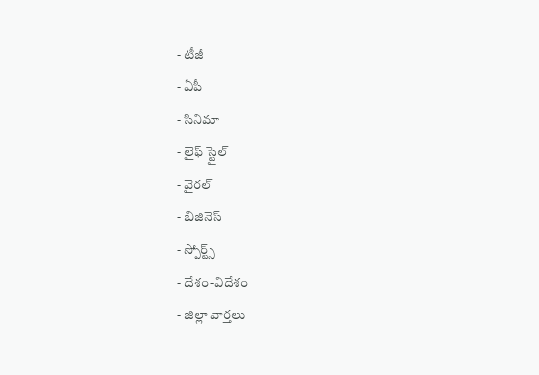- టీజీ
- ఏపీ
- సినిమా
- లైఫ్ స్టైల్
- వైరల్
- బిజినెస్
- స్పోర్ట్స్
- దేశం-విదేశం
- జిల్లా వార్తలు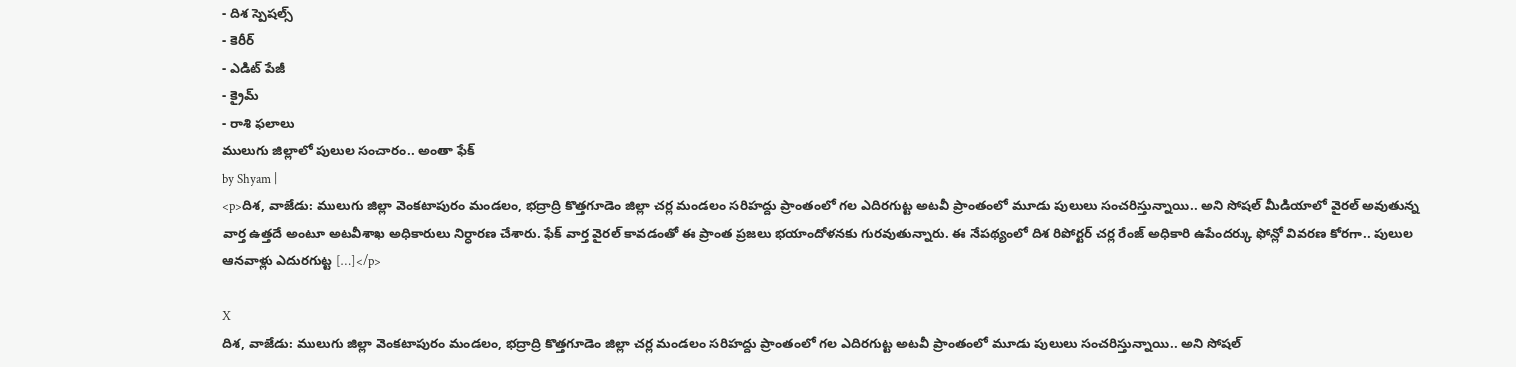- దిశ స్పెషల్స్
- కెరీర్
- ఎడిట్ పేజీ
- క్రైమ్
- రాశి ఫలాలు
ములుగు జిల్లాలో పులుల సంచారం.. అంతా ఫేక్
by Shyam |
<p>దిశ, వాజేడు: ములుగు జిల్లా వెంకటాపురం మండలం, భద్రాద్రి కొత్తగూడెం జిల్లా చర్ల మండలం సరిహద్దు ప్రాంతంలో గల ఎదిరగుట్ట అటవీ ప్రాంతంలో మూడు పులులు సంచరిస్తున్నాయి.. అని సోషల్ మీడియాలో వైరల్ అవుతున్న వార్త ఉత్తదే అంటూ అటవీశాఖ అధికారులు నిర్ధారణ చేశారు. ఫేక్ వార్త వైరల్ కావడంతో ఈ ప్రాంత ప్రజలు భయాందోళనకు గురవుతున్నారు. ఈ నేపథ్యంలో దిశ రిపోర్టర్ చర్ల రేంజ్ అధికారి ఉపేందర్కు ఫోన్లో వివరణ కోరగా.. పులుల ఆనవాళ్లు ఎదురగుట్ట […]</p>

X
దిశ, వాజేడు: ములుగు జిల్లా వెంకటాపురం మండలం, భద్రాద్రి కొత్తగూడెం జిల్లా చర్ల మండలం సరిహద్దు ప్రాంతంలో గల ఎదిరగుట్ట అటవీ ప్రాంతంలో మూడు పులులు సంచరిస్తున్నాయి.. అని సోషల్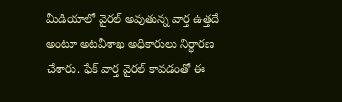మీడియాలో వైరల్ అవుతున్న వార్త ఉత్తదే అంటూ అటవీశాఖ అధికారులు నిర్ధారణ చేశారు. ఫేక్ వార్త వైరల్ కావడంతో ఈ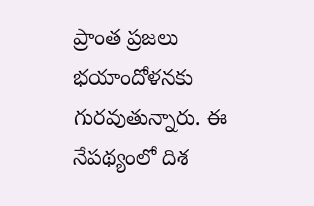ప్రాంత ప్రజలు భయాందోళనకు గురవుతున్నారు. ఈ నేపథ్యంలో దిశ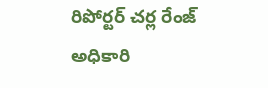రిపోర్టర్ చర్ల రేంజ్ అధికారి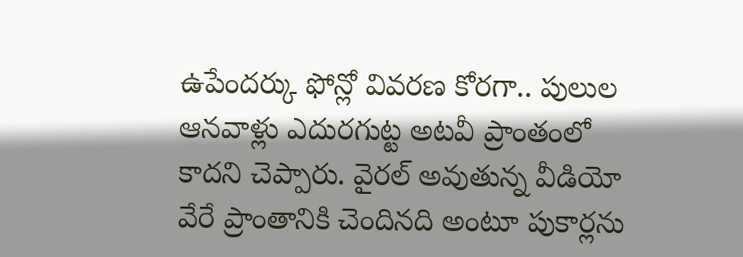ఉపేందర్కు ఫోన్లో వివరణ కోరగా.. పులుల ఆనవాళ్లు ఎదురగుట్ట అటవీ ప్రాంతంలో కాదని చెప్పారు. వైరల్ అవుతున్న వీడియో వేరే ప్రాంతానికి చెందినది అంటూ పుకార్లను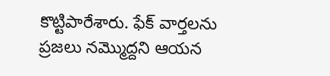కొట్టిపారేశారు. ఫేక్ వార్తలను ప్రజలు నమ్మొద్దని ఆయన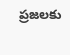ప్రజలకు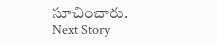సూచించారు.
Next Story